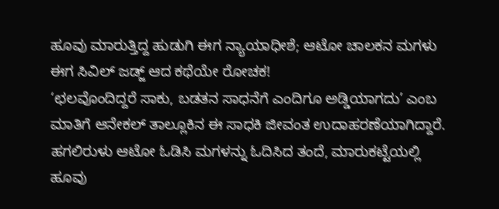ಹೂವು ಮಾರುತ್ತಿದ್ದ ಹುಡುಗಿ ಈಗ ನ್ಯಾಯಾಧೀಶೆ; ಆಟೋ ಚಾಲಕನ ಮಗಳು ಈಗ ಸಿವಿಲ್ ಜಡ್ಜ್ ಆದ ಕಥೆಯೇ ರೋಚಕ!
‘ಛಲವೊಂದಿದ್ದರೆ ಸಾಕು, ಬಡತನ ಸಾಧನೆಗೆ ಎಂದಿಗೂ ಅಡ್ಡಿಯಾಗದು’ ಎಂಬ ಮಾತಿಗೆ ಆನೇಕಲ್ ತಾಲ್ಲೂಕಿನ ಈ ಸಾಧಕಿ ಜೀವಂತ ಉದಾಹರಣೆಯಾಗಿದ್ದಾರೆ. ಹಗಲಿರುಳು ಆಟೋ ಓಡಿಸಿ ಮಗಳನ್ನು ಓದಿಸಿದ ತಂದೆ, ಮಾರುಕಟ್ಟೆಯಲ್ಲಿ ಹೂವು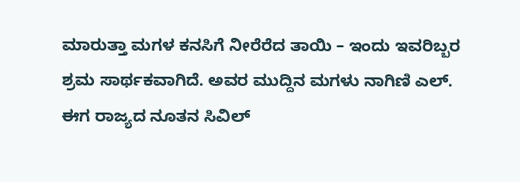ಮಾರುತ್ತಾ ಮಗಳ ಕನಸಿಗೆ ನೀರೆರೆದ ತಾಯಿ – ಇಂದು ಇವರಿಬ್ಬರ ಶ್ರಮ ಸಾರ್ಥಕವಾಗಿದೆ. ಅವರ ಮುದ್ದಿನ ಮಗಳು ನಾಗಿಣಿ ಎಲ್. ಈಗ ರಾಜ್ಯದ ನೂತನ ಸಿವಿಲ್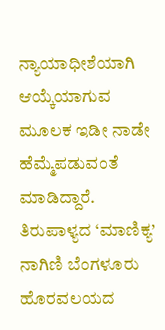ನ್ಯಾಯಾಧೀಶೆಯಾಗಿ ಆಯ್ಕೆಯಾಗುವ ಮೂಲಕ ಇಡೀ ನಾಡೇ ಹೆಮ್ಮೆಪಡುವಂತೆ ಮಾಡಿದ್ದಾರೆ. ತಿರುಪಾಳ್ಯದ ‘ಮಾಣಿಕ್ಯ’ ನಾಗಿಣಿ ಬೆಂಗಳೂರು ಹೊರವಲಯದ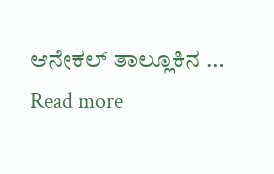ಆನೇಕಲ್ ತಾಲ್ಲೂಕಿನ … Read more